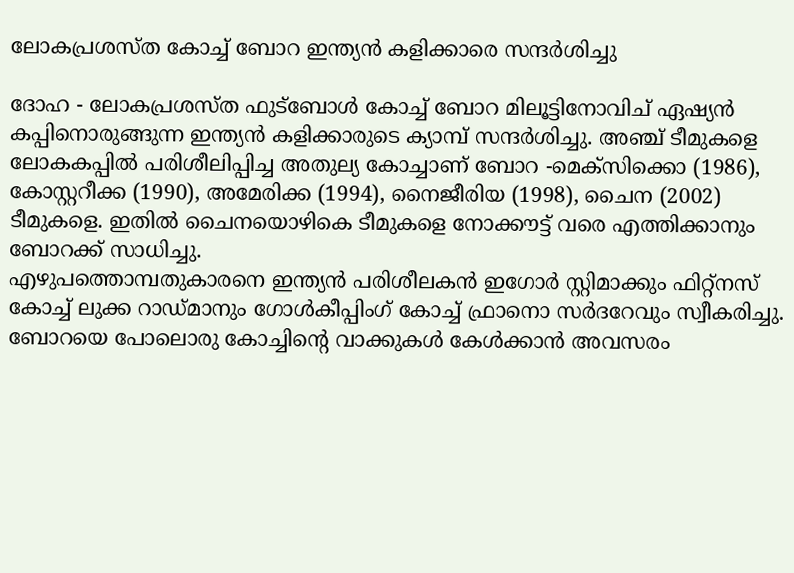ലോകപ്രശസ്ത കോച്ച് ബോറ ഇന്ത്യന്‍ കളിക്കാരെ സന്ദര്‍ശിച്ചു

ദോഹ - ലോകപ്രശസ്ത ഫുട്‌ബോള്‍ കോച്ച് ബോറ മിലൂട്ടിനോവിച് ഏഷ്യന്‍ കപ്പിനൊരുങ്ങുന്ന ഇന്ത്യന്‍ കളിക്കാരുടെ ക്യാമ്പ് സന്ദര്‍ശിച്ചു. അഞ്ച് ടീമുകളെ ലോകകപ്പില്‍ പരിശീലിപ്പിച്ച അതുല്യ കോച്ചാണ് ബോറ -മെക്‌സിക്കൊ (1986), കോസ്റ്ററീക്ക (1990), അമേരിക്ക (1994), നൈജീരിയ (1998), ചൈന (2002) ടീമുകളെ. ഇതില്‍ ചൈനയൊഴികെ ടീമുകളെ നോക്കൗട്ട് വരെ എത്തിക്കാനും ബോറക്ക് സാധിച്ചു.
എഴുപത്തൊമ്പതുകാരനെ ഇന്ത്യന്‍ പരിശീലകന്‍ ഇഗോര്‍ സ്റ്റിമാക്കും ഫിറ്റ്‌നസ് കോച്ച് ലുക്ക റാഡ്മാനും ഗോള്‍കീപ്പിംഗ് കോച്ച് ഫ്രാനൊ സര്‍ദറേവും സ്വീകരിച്ചു.
ബോറയെ പോലൊരു കോച്ചിന്റെ വാക്കുകള്‍ കേള്‍ക്കാന്‍ അവസരം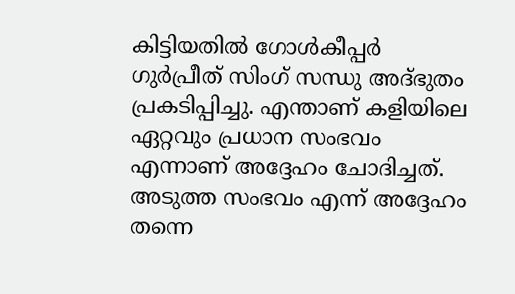കിട്ടിയതില്‍ ഗോള്‍കീപ്പര്‍ ഗുര്‍പ്രീത് സിംഗ് സന്ധു അദ്ഭുതം പ്രകടിപ്പിച്ചു. എന്താണ് കളിയിലെ ഏറ്റവും പ്രധാന സംഭവം എന്നാണ് അദ്ദേഹം ചോദിച്ചത്. അടുത്ത സംഭവം എന്ന് അദ്ദേഹം തന്നെ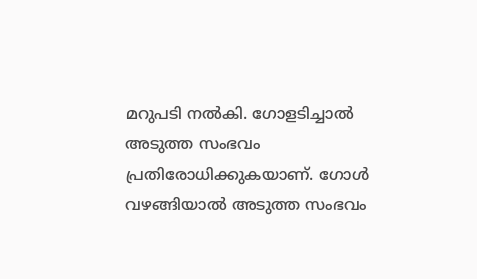മറുപടി നല്‍കി. ഗോളടിച്ചാല്‍ അടുത്ത സംഭവം പ്രതിരോധിക്കുകയാണ്. ഗോള്‍ വഴങ്ങിയാല്‍ അടുത്ത സംഭവം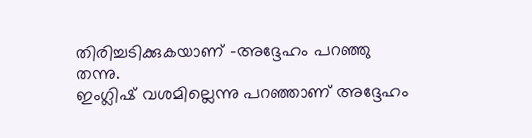തിരിച്ചടിക്കുകയാണ് -അദ്ദേഹം പറഞ്ഞു തന്നു.
ഇംഗ്ലിഷ് വശമില്ലെന്നു പറഞ്ഞാണ് അദ്ദേഹം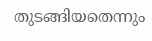തുടങ്ങിയതെന്നും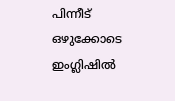പിന്നീട് ഒഴുക്കോടെ ഇംഗ്ലിഷില്‍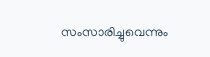സംസാരിച്ചുവെന്നും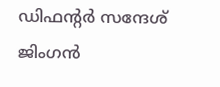ഡിഫന്റര്‍ സന്ദേശ് ജിംഗന്‍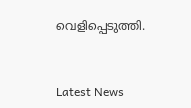വെളിപ്പെടുത്തി.


Latest News